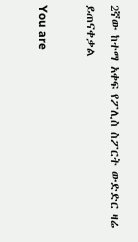2ኛው ከተማ አቀፍ የፖሊስ ስፖርት ውድድር ዛሬ ይጠናቀቃል

You are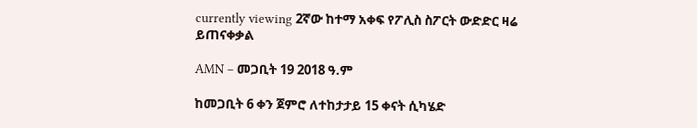currently viewing 2ኛው ከተማ አቀፍ የፖሊስ ስፖርት ውድድር ዛሬ ይጠናቀቃል

AMN – መጋቢት 19 2018 ዓ.ም

ከመጋቢት 6 ቀን ጀምሮ ለተከታታይ 15 ቀናት ሲካሄድ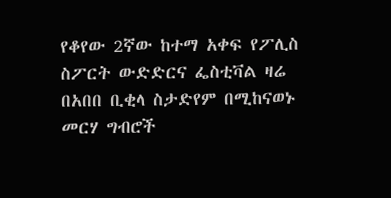የቆየው 2ኛው ከተማ አቀፍ የፖሊስ ስፖርት ውድድርና ፌስቲቫል ዛሬ በአበበ ቢቂላ ስታድየም በሚከናወኑ መርሃ ግብሮች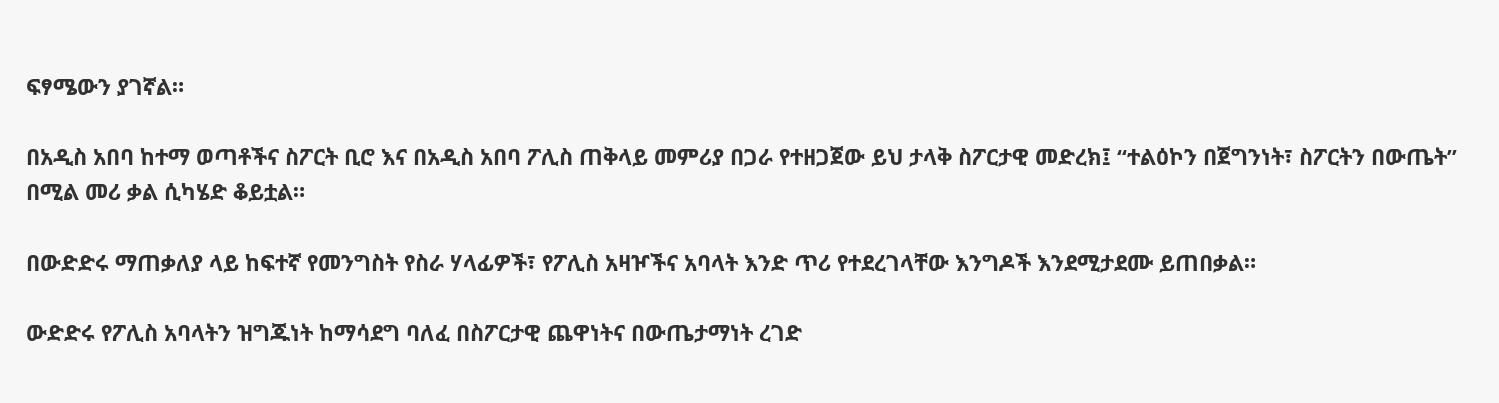ፍፃሜውን ያገኛል።

በአዲስ አበባ ከተማ ወጣቶችና ስፖርት ቢሮ እና በአዲስ አበባ ፖሊስ ጠቅላይ መምሪያ በጋራ የተዘጋጀው ይህ ታላቅ ስፖርታዊ መድረክ፤ “ተልዕኮን በጀግንነት፣ ስፖርትን በውጤት” በሚል መሪ ቃል ሲካሄድ ቆይቷል።

በውድድሩ ማጠቃለያ ላይ ከፍተኛ የመንግስት የስራ ሃላፊዎች፣ የፖሊስ አዛዦችና አባላት እንድ ጥሪ የተደረገላቸው እንግዶች እንደሚታደሙ ይጠበቃል።

ውድድሩ የፖሊስ አባላትን ዝግጁነት ከማሳደግ ባለፈ በስፖርታዊ ጨዋነትና በውጤታማነት ረገድ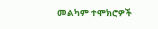መልካም ተሞክሮዎች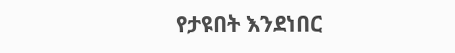የታዩበት እንደነበር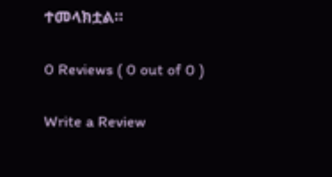ተመላክቷል።

0 Reviews ( 0 out of 0 )

Write a Review